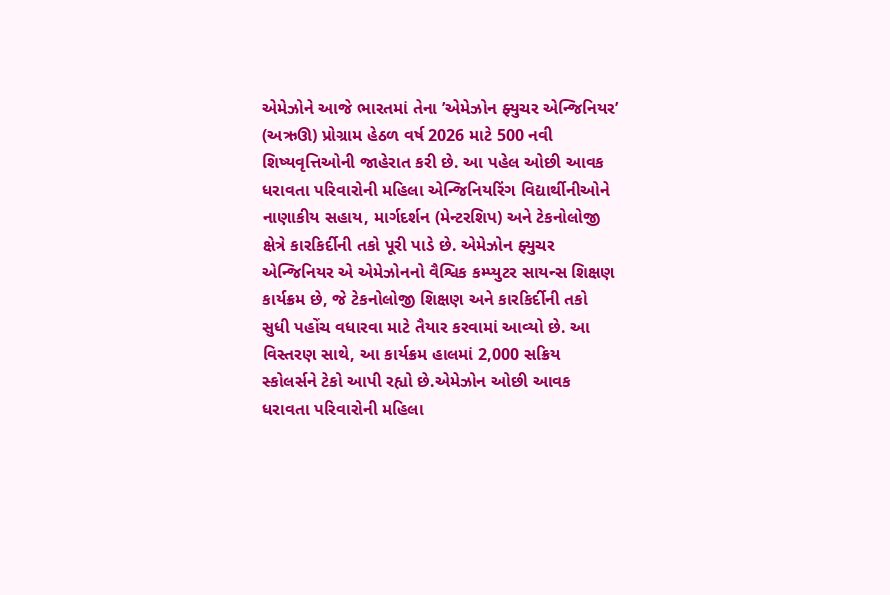એમેઝોને આજે ભારતમાં તેના ’એમેઝોન ફ્યુચર એન્જિનિયર’ (અઋઊ) પ્રોગ્રામ હેઠળ વર્ષ 2026 માટે 500 નવી શિષ્યવૃત્તિઓની જાહેરાત કરી છે. આ પહેલ ઓછી આવક ધરાવતા પરિવારોની મહિલા એન્જિનિયરિંગ વિદ્યાર્થીનીઓને નાણાકીય સહાય, માર્ગદર્શન (મેન્ટરશિપ) અને ટેકનોલોજી ક્ષેત્રે કારકિર્દીની તકો પૂરી પાડે છે. એમેઝોન ફ્યુચર એન્જિનિયર એ એમેઝોનનો વૈશ્વિક કમ્પ્યુટર સાયન્સ શિક્ષણ કાર્યક્રમ છે, જે ટેકનોલોજી શિક્ષણ અને કારકિર્દીની તકો સુધી પહોંચ વધારવા માટે તૈયાર કરવામાં આવ્યો છે. આ વિસ્તરણ સાથે, આ કાર્યક્રમ હાલમાં 2,000 સક્રિય સ્કોલર્સને ટેકો આપી રહ્યો છે.એમેઝોન ઓછી આવક ધરાવતા પરિવારોની મહિલા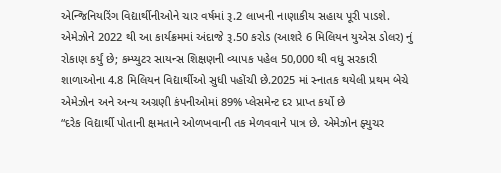એન્જિનિયરિંગ વિદ્યાર્થીનીઓને ચાર વર્ષમાં રૂ.2 લાખની નાણાકીય સહાય પૂરી પાડશે. એમેઝોને 2022 થી આ કાર્યક્રમમાં અંદાજે રૂ.50 કરોડ (આશરે 6 મિલિયન યુએસ ડોલર) નું રોકાણ કર્યું છે; કમ્પ્યુટર સાયન્સ શિક્ષણની વ્યાપક પહેલ 50,000 થી વધુ સરકારી શાળાઓના 4.8 મિલિયન વિદ્યાર્થીઓ સુધી પહોંચી છે.2025 માં સ્નાતક થયેલી પ્રથમ બેચે એમેઝોન અને અન્ય અગ્રણી કંપનીઓમાં 89% પ્લેસમેન્ટ દર પ્રાપ્ત કર્યો છે
“દરેક વિદ્યાર્થી પોતાની ક્ષમતાને ઓળખવાની તક મેળવવાને પાત્ર છે. એમેઝોન ફ્યુચર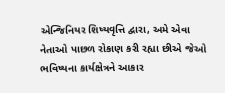એન્જિનિયર શિષ્યવૃત્તિ દ્વારા, અમે એવા નેતાઓ પાછળ રોકાણ કરી રહ્યા છીએ જેઓ ભવિષ્યના કાર્યક્ષેત્રને આકાર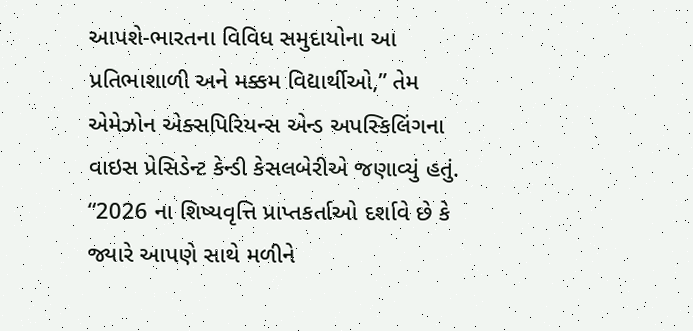આપશે-ભારતના વિવિધ સમુદાયોના આ પ્રતિભાશાળી અને મક્કમ વિદ્યાર્થીઓ,” તેમ એમેઝોન એક્સપિરિયન્સ એન્ડ અપસ્કિલિંગના વાઇસ પ્રેસિડેન્ટ કેન્ડી કેસલબેરીએ જણાવ્યું હતું. “2026 ના શિષ્યવૃત્તિ પ્રાપ્તકર્તાઓ દર્શાવે છે કે જ્યારે આપણે સાથે મળીને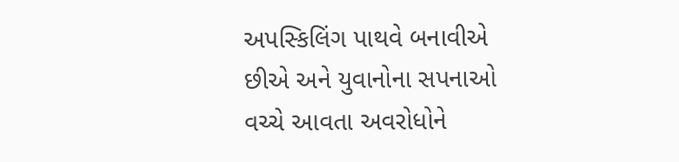અપસ્કિલિંગ પાથવે બનાવીએ છીએ અને યુવાનોના સપનાઓ વચ્ચે આવતા અવરોધોને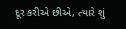દૂર કરીએ છીએ, ત્યારે શું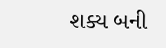શક્ય બની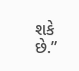શકે છે.”